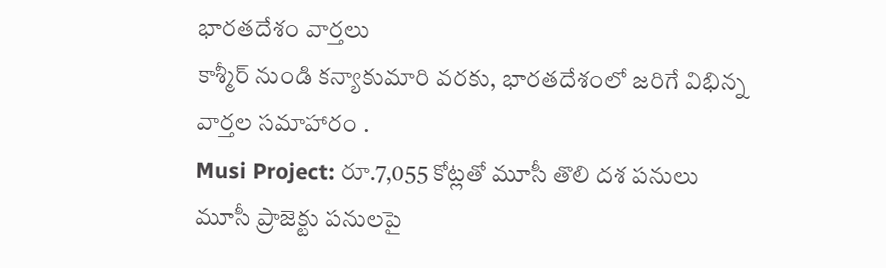భారతదేశం వార్తలు
కాశ్మీర్ నుండి కన్యాకుమారి వరకు, భారతదేశంలో జరిగే విభిన్న వార్తల సమాహారం .
Musi Project: రూ.7,055 కోట్లతో మూసీ తొలి దశ పనులు
మూసీ ప్రాజెక్టు పనులపై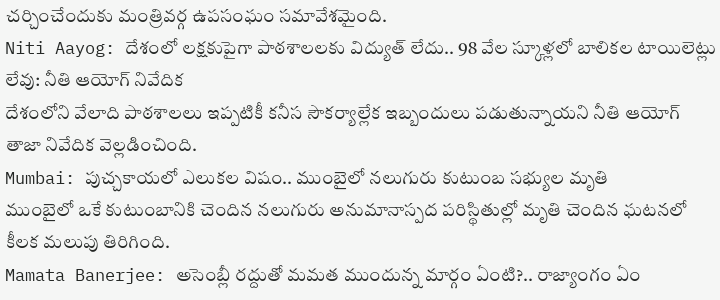చర్చించేందుకు మంత్రివర్గ ఉపసంఘం సమావేశమైంది.
Niti Aayog: దేశంలో లక్షకుపైగా పాఠశాలలకు విద్యుత్ లేదు.. 98 వేల స్కూళ్లలో బాలికల టాయిలెట్లు లేవు: నీతి ఆయోగ్ నివేదిక
దేశంలోని వేలాది పాఠశాలలు ఇప్పటికీ కనీస సౌకర్యాల్లేక ఇబ్బందులు పడుతున్నాయని నీతి ఆయోగ్ తాజా నివేదిక వెల్లడించింది.
Mumbai: పుచ్చకాయలో ఎలుకల విషం.. ముంబైలో నలుగురు కుటుంబ సభ్యుల మృతి
ముంబైలో ఒకే కుటుంబానికి చెందిన నలుగురు అనుమానాస్పద పరిస్థితుల్లో మృతి చెందిన ఘటనలో కీలక మలుపు తిరిగింది.
Mamata Banerjee: అసెంబ్లీ రద్దుతో మమత ముందున్న మార్గం ఏంటి?.. రాజ్యాంగం ఏం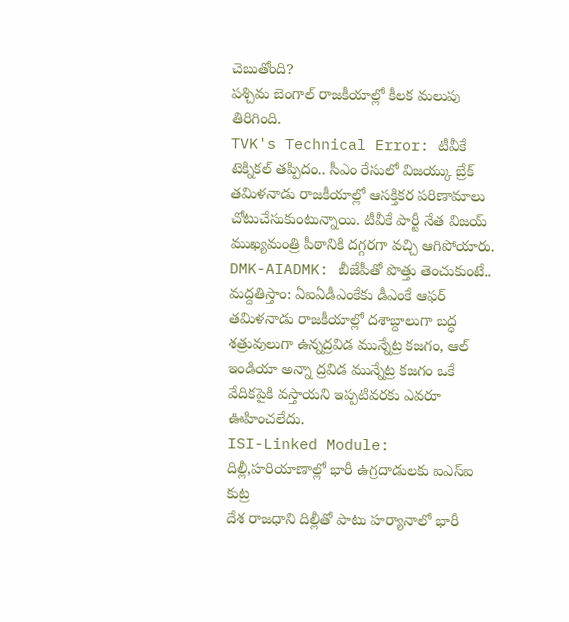చెబుతోంది?
పశ్చిమ బెంగాల్ రాజకీయాల్లో కీలక మలుపు తిరిగింది.
TVK's Technical Error: టీవీకే టెక్నికల్ తప్పిదం.. సీఎం రేసులో విజయ్కు బ్రేక్
తమిళనాడు రాజకీయాల్లో ఆసక్తికర పరిణామాలు చోటుచేసుకుంటున్నాయి. టీవీకే పార్టీ నేత విజయ్ ముఖ్యమంత్రి పీఠానికి దగ్గరగా వచ్చి ఆగిపోయారు.
DMK-AIADMK: బీజేపీతో పొత్తు తెంచుకుంటే.. మద్దతిస్తాం: ఏఐఏడీఎంకేకు డీఎంకే ఆఫర్
తమిళనాడు రాజకీయాల్లో దశాబ్దాలుగా బద్ధ శత్రువులుగా ఉన్నద్రవిడ మున్నేట్ర కజగం, ఆల్ ఇండియా అన్నా ద్రవిడ మున్నేట్ర కజగం ఒకే వేదికపైకి వస్తాయని ఇప్పటివరకు ఎవరూ ఊహించలేదు.
ISI-Linked Module: దిల్లీ,హరియాణాల్లో భారీ ఉగ్రదాడులకు ఐఎస్ఐ కుట్ర
దేశ రాజధాని దిల్లీతో పాటు హర్యానాలో భారీ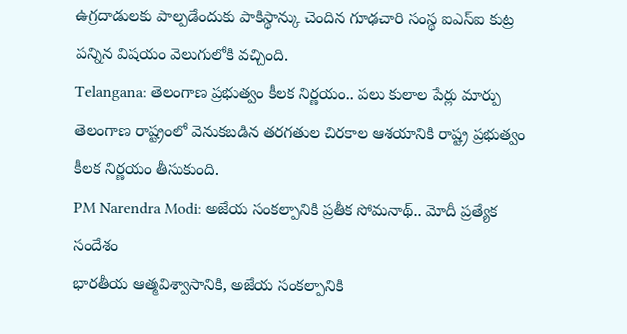ఉగ్రదాడులకు పాల్పడేందుకు పాకిస్థాన్కు చెందిన గూఢచారి సంస్థ ఐఎస్ఐ కుట్ర పన్నిన విషయం వెలుగులోకి వచ్చింది.
Telangana: తెలంగాణ ప్రభుత్వం కీలక నిర్ణయం.. పలు కులాల పేర్లు మార్పు
తెలంగాణ రాష్ట్రంలో వెనుకబడిన తరగతుల చిరకాల ఆశయానికి రాష్ట్ర ప్రభుత్వం కీలక నిర్ణయం తీసుకుంది.
PM Narendra Modi: అజేయ సంకల్పానికి ప్రతీక సోమనాథ్.. మోదీ ప్రత్యేక సందేశం
భారతీయ ఆత్మవిశ్వాసానికి, అజేయ సంకల్పానికి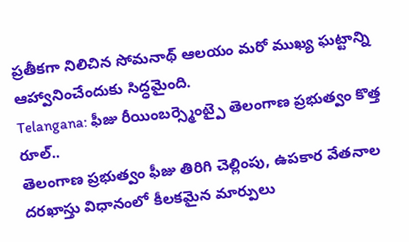ప్రతీకగా నిలిచిన సోమనాథ్ ఆలయం మరో ముఖ్య ఘట్టాన్ని ఆహ్వానించేందుకు సిద్ధమైంది.
Telangana: ఫీజు రీయింబర్స్మెంట్పై తెలంగాణ ప్రభుత్వం కొత్త రూల్..
తెలంగాణ ప్రభుత్వం ఫీజు తిరిగి చెల్లింపు, ఉపకార వేతనాల దరఖాస్తు విధానంలో కీలకమైన మార్పులు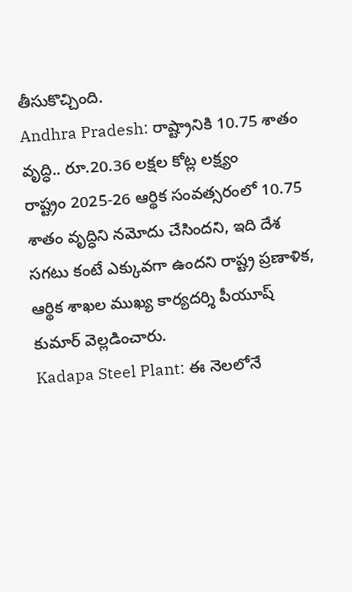తీసుకొచ్చింది.
Andhra Pradesh: రాష్ట్రానికి 10.75 శాతం వృద్ధి.. రూ.20.36 లక్షల కోట్ల లక్ష్యం
రాష్ట్రం 2025-26 ఆర్థిక సంవత్సరంలో 10.75 శాతం వృద్ధిని నమోదు చేసిందని, ఇది దేశ సగటు కంటే ఎక్కువగా ఉందని రాష్ట్ర ప్రణాళిక, ఆర్థిక శాఖల ముఖ్య కార్యదర్శి పీయూష్ కుమార్ వెల్లడించారు.
Kadapa Steel Plant: ఈ నెలలోనే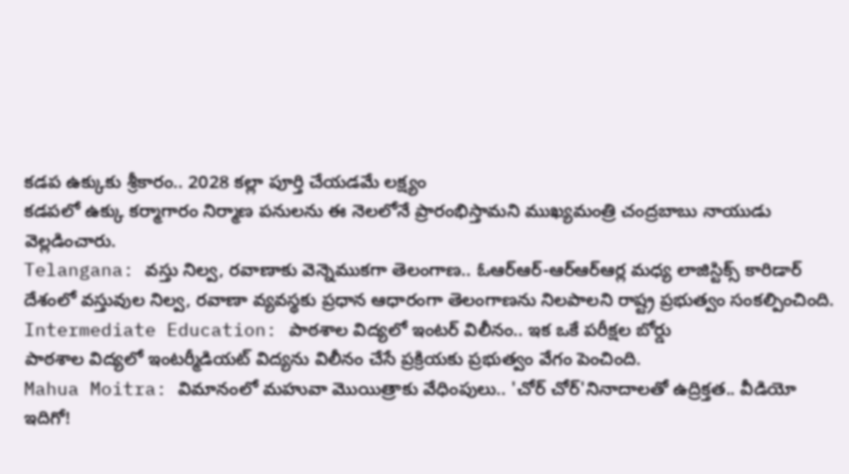కడప ఉక్కుకు శ్రీకారం.. 2028 కల్లా పూర్తి చేయడమే లక్ష్యం
కడపలో ఉక్కు కర్మాగారం నిర్మాణ పనులను ఈ నెలలోనే ప్రారంభిస్తామని ముఖ్యమంత్రి చంద్రబాబు నాయుడు వెల్లడించారు.
Telangana: వస్తు నిల్వ, రవాణాకు వెన్నెముకగా తెలంగాణ.. ఓఆర్ఆర్-ఆర్ఆర్ఆర్ల మధ్య లాజిస్టిక్స్ కారిడార్
దేశంలో వస్తువుల నిల్వ, రవాణా వ్యవస్థకు ప్రధాన ఆధారంగా తెలంగాణను నిలపాలని రాష్ట్ర ప్రభుత్వం సంకల్పించింది.
Intermediate Education: పాఠశాల విద్యలో ఇంటర్ విలీనం.. ఇక ఒకే పరీక్షల బోర్డు
పాఠశాల విద్యలో ఇంటర్మీడియట్ విద్యను విలీనం చేసే ప్రక్రియకు ప్రభుత్వం వేగం పెంచింది.
Mahua Moitra: విమానంలో మహువా మొయిత్రాకు వేధింపులు.. 'చోర్ చోర్'నినాదాలతో ఉద్రిక్తత.. వీడియో ఇదిగో!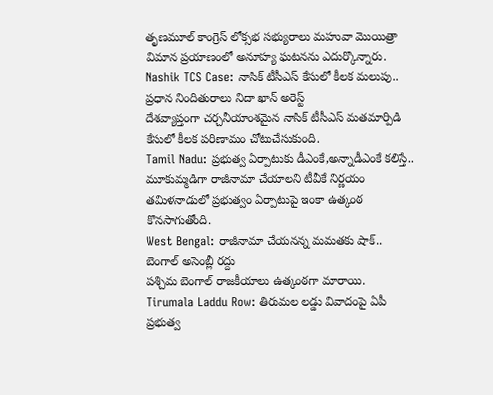తృణమూల్ కాంగ్రెస్ లోక్సభ సభ్యురాలు మహువా మొయిత్రా విమాన ప్రయాణంలో అనూహ్య ఘటనను ఎదుర్కొన్నారు.
Nashik TCS Case: నాసిక్ టీసీఎస్ కేసులో కీలక మలుపు.. ప్రధాన నిందితురాలు నిదా ఖాన్ అరెస్ట్
దేశవ్యాప్తంగా చర్చనీయాంశమైన నాసిక్ టీసీఎస్ మతమార్పిడి కేసులో కీలక పరిణామం చోటుచేసుకుంది.
Tamil Nadu: ప్రభుత్వ ఏర్పాటుకు డీఎంకే,అన్నాడీఎంకే కలిస్తే.. మూకుమ్మడిగా రాజీనామా చేయాలని టీవీకే నిర్ణయం
తమిళనాడులో ప్రభుత్వం ఏర్పాటుపై ఇంకా ఉత్కంఠ కొనసాగుతోంది.
West Bengal: రాజీనామా చేయనన్న మమతకు షాక్.. బెంగాల్ అసెంబ్లీ రద్దు
పశ్చిమ బెంగాల్ రాజకీయాలు ఉత్కంఠగా మారాయి.
Tirumala Laddu Row: తిరుమల లడ్డు వివాదంపై ఏపీ ప్రభుత్వ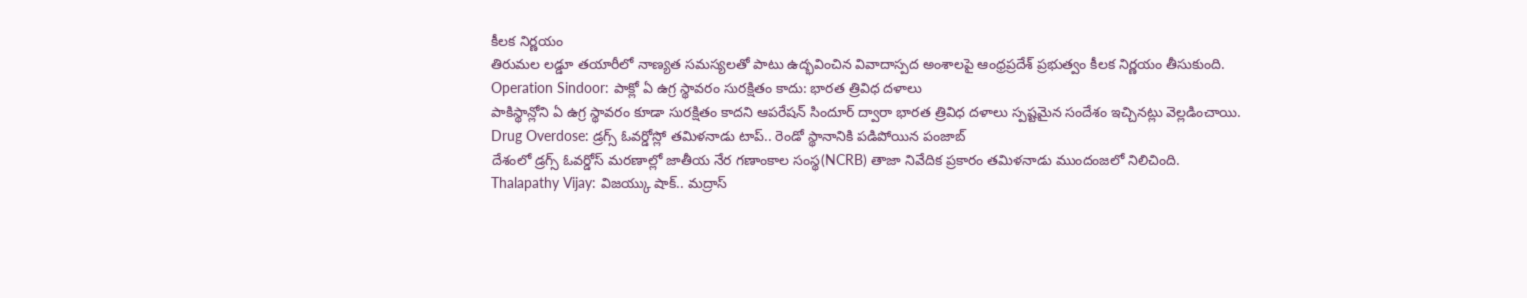కీలక నిర్ణయం
తిరుమల లడ్డూ తయారీలో నాణ్యత సమస్యలతో పాటు ఉద్భవించిన వివాదాస్పద అంశాలపై ఆంధ్రప్రదేశ్ ప్రభుత్వం కీలక నిర్ణయం తీసుకుంది.
Operation Sindoor: పాక్లో ఏ ఉగ్ర స్థావరం సురక్షితం కాదు: భారత త్రివిధ దళాలు
పాకిస్థాన్లోని ఏ ఉగ్ర స్థావరం కూడా సురక్షితం కాదని ఆపరేషన్ సిందూర్ ద్వారా భారత త్రివిధ దళాలు స్పష్టమైన సందేశం ఇచ్చినట్లు వెల్లడించాయి.
Drug Overdose: డ్రగ్స్ ఓవర్డోస్లో తమిళనాడు టాప్.. రెండో స్థానానికి పడిపోయిన పంజాబ్
దేశంలో డ్రగ్స్ ఓవర్డోస్ మరణాల్లో జాతీయ నేర గణాంకాల సంస్థ(NCRB) తాజా నివేదిక ప్రకారం తమిళనాడు ముందంజలో నిలిచింది.
Thalapathy Vijay: విజయ్కు షాక్.. మద్రాస్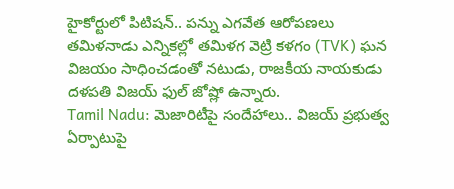హైకోర్టులో పిటిషన్.. పన్ను ఎగవేత ఆరోపణలు
తమిళనాడు ఎన్నికల్లో తమిళగ వెట్రి కళగం (TVK) ఘన విజయం సాధించడంతో నటుడు, రాజకీయ నాయకుడు దళపతి విజయ్ ఫుల్ జోష్లో ఉన్నారు.
Tamil Nadu: మెజారిటీపై సందేహాలు.. విజయ్ ప్రభుత్వ ఏర్పాటుపై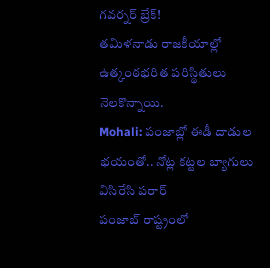గవర్నర్ బ్రేక్!
తమిళనాడు రాజకీయాల్లో ఉత్కంఠభరిత పరిస్థితులు నెలకొన్నాయి.
Mohali: పంజాబ్లో ఈడీ దాడుల భయంతో.. నోట్ల కట్టల బ్యాగులు విసిరేసి పరార్
పంజాబ్ రాష్ట్రంలో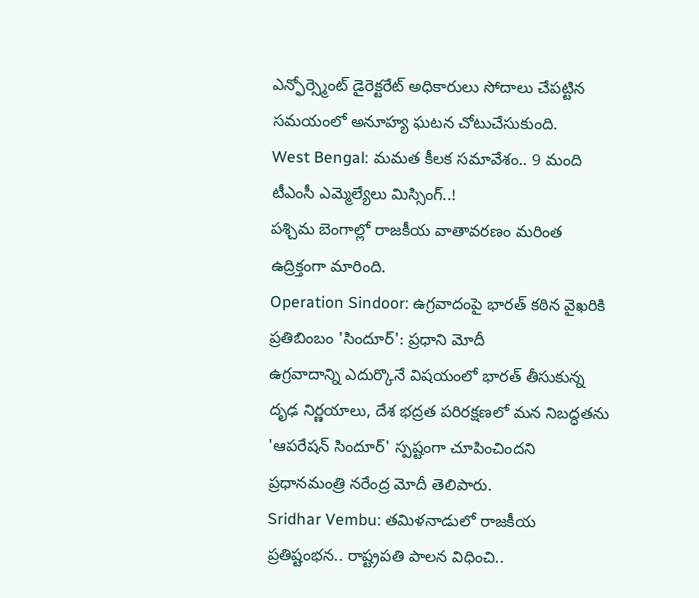ఎన్ఫోర్స్మెంట్ డైరెక్టరేట్ అధికారులు సోదాలు చేపట్టిన సమయంలో అనూహ్య ఘటన చోటుచేసుకుంది.
West Bengal: మమత కీలక సమావేశం.. 9 మంది టీఎంసీ ఎమ్మెల్యేలు మిస్సింగ్..!
పశ్చిమ బెంగాల్లో రాజకీయ వాతావరణం మరింత ఉద్రిక్తంగా మారింది.
Operation Sindoor: ఉగ్రవాదంపై భారత్ కఠిన వైఖరికి ప్రతిబింబం 'సిందూర్': ప్రధాని మోదీ
ఉగ్రవాదాన్ని ఎదుర్కొనే విషయంలో భారత్ తీసుకున్న దృఢ నిర్ణయాలు, దేశ భద్రత పరిరక్షణలో మన నిబద్ధతను 'ఆపరేషన్ సిందూర్' స్పష్టంగా చూపించిందని ప్రధానమంత్రి నరేంద్ర మోదీ తెలిపారు.
Sridhar Vembu: తమిళనాడులో రాజకీయ ప్రతిష్టంభన.. రాష్ట్రపతి పాలన విధించి..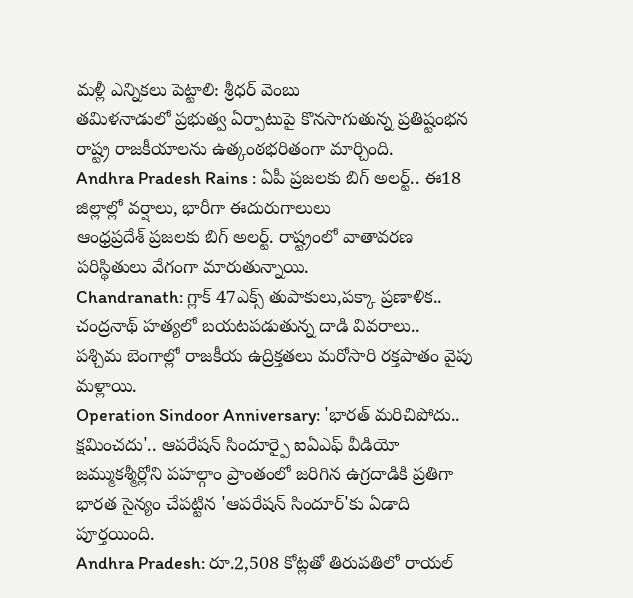మళ్లీ ఎన్నికలు పెట్టాలి: శ్రీధర్ వెంబు
తమిళనాడులో ప్రభుత్వ ఏర్పాటుపై కొనసాగుతున్న ప్రతిష్టంభన రాష్ట్ర రాజకీయాలను ఉత్కంఠభరితంగా మార్చింది.
Andhra Pradesh Rains : ఏపీ ప్రజలకు బిగ్ అలర్ట్.. ఈ18 జిల్లాల్లో వర్షాలు, భారీగా ఈదురుగాలులు
ఆంధ్రప్రదేశ్ ప్రజలకు బిగ్ అలర్ట్. రాష్ట్రంలో వాతావరణ పరిస్థితులు వేగంగా మారుతున్నాయి.
Chandranath: గ్లాక్ 47ఎక్స్ తుపాకులు,పక్కా ప్రణాళిక.. చంద్రనాథ్ హత్యలో బయటపడుతున్న దాడి వివరాలు..
పశ్చిమ బెంగాల్లో రాజకీయ ఉద్రిక్తతలు మరోసారి రక్తపాతం వైపు మళ్లాయి.
Operation Sindoor Anniversary: 'భారత్ మరిచిపోదు.. క్షమించదు'.. ఆపరేషన్ సిందూర్పై ఐఏఎఫ్ వీడియో
జమ్ముకశ్మీర్లోని పహల్గాం ప్రాంతంలో జరిగిన ఉగ్రదాడికి ప్రతిగా భారత సైన్యం చేపట్టిన 'ఆపరేషన్ సిందూర్'కు ఏడాది పూర్తయింది.
Andhra Pradesh: రూ.2,508 కోట్లతో తిరుపతిలో రాయల్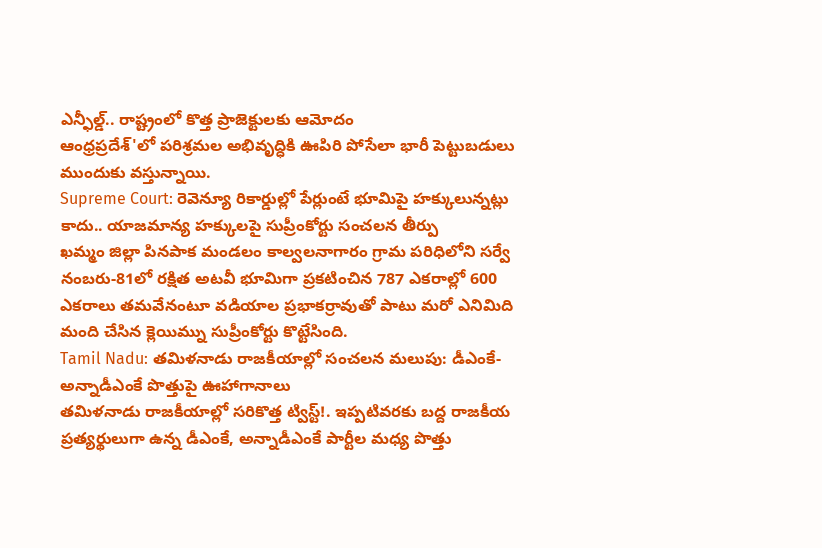ఎన్ఫీల్డ్.. రాష్ట్రంలో కొత్త ప్రాజెక్టులకు ఆమోదం
ఆంధ్రప్రదేశ్'లో పరిశ్రమల అభివృద్ధికి ఊపిరి పోసేలా భారీ పెట్టుబడులు ముందుకు వస్తున్నాయి.
Supreme Court: రెవెన్యూ రికార్డుల్లో పేర్లుంటే భూమిపై హక్కులున్నట్లు కాదు.. యాజమాన్య హక్కులపై సుప్రీంకోర్టు సంచలన తీర్పు
ఖమ్మం జిల్లా పినపాక మండలం కాల్వలనాగారం గ్రామ పరిధిలోని సర్వే నంబరు-81లో రక్షిత అటవీ భూమిగా ప్రకటించిన 787 ఎకరాల్లో 600 ఎకరాలు తమవేనంటూ వడియాల ప్రభాకర్రావుతో పాటు మరో ఎనిమిది మంది చేసిన క్లెయిమ్ను సుప్రీంకోర్టు కొట్టేసింది.
Tamil Nadu: తమిళనాడు రాజకీయాల్లో సంచలన మలుపు: డీఎంకే-అన్నాడీఎంకే పొత్తుపై ఊహాగానాలు
తమిళనాడు రాజకీయాల్లో సరికొత్త ట్విస్ట్!. ఇప్పటివరకు బద్ద రాజకీయ ప్రత్యర్థులుగా ఉన్న డీఎంకే, అన్నాడీఎంకే పార్టీల మధ్య పొత్తు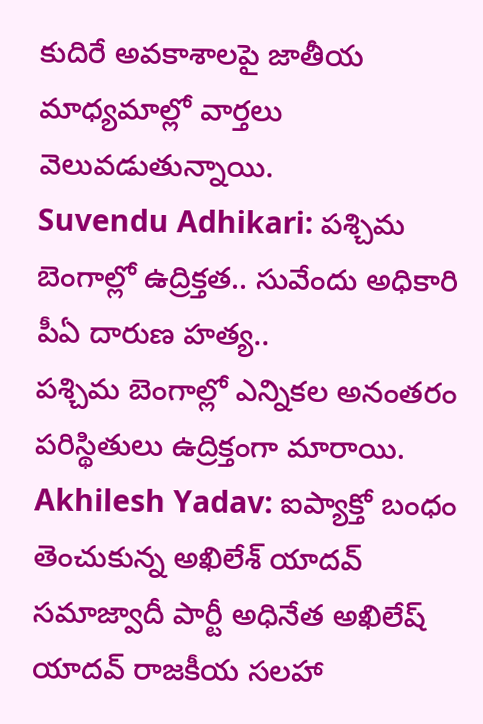కుదిరే అవకాశాలపై జాతీయ మాధ్యమాల్లో వార్తలు వెలువడుతున్నాయి.
Suvendu Adhikari: పశ్చిమ బెంగాల్లో ఉద్రిక్తత.. సువేందు అధికారి పీఏ దారుణ హత్య..
పశ్చిమ బెంగాల్లో ఎన్నికల అనంతరం పరిస్థితులు ఉద్రిక్తంగా మారాయి.
Akhilesh Yadav: ఐప్యాక్తో బంధం తెంచుకున్న అఖిలేశ్ యాదవ్
సమాజ్వాదీ పార్టీ అధినేత అఖిలేష్ యాదవ్ రాజకీయ సలహా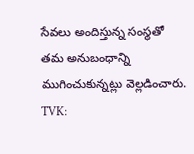సేవలు అందిస్తున్న సంస్థతో తమ అనుబంధాన్ని ముగించుకున్నట్లు వెల్లడించారు.
TVK: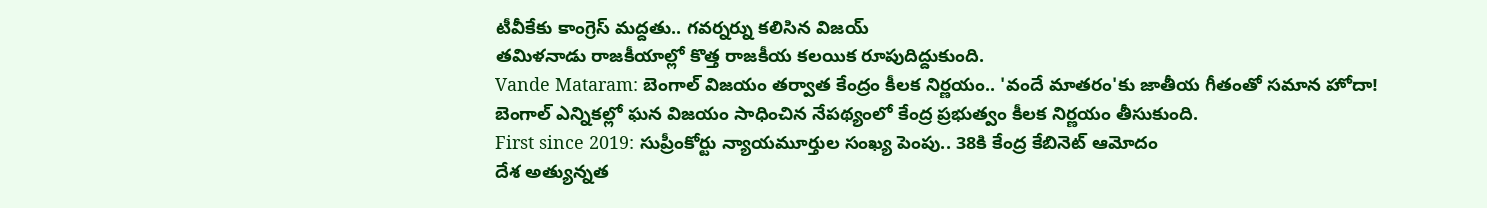టీవీకేకు కాంగ్రెస్ మద్దతు.. గవర్నర్ను కలిసిన విజయ్
తమిళనాడు రాజకీయాల్లో కొత్త రాజకీయ కలయిక రూపుదిద్దుకుంది.
Vande Mataram: బెంగాల్ విజయం తర్వాత కేంద్రం కీలక నిర్ణయం.. 'వందే మాతరం'కు జాతీయ గీతంతో సమాన హోదా!
బెంగాల్ ఎన్నికల్లో ఘన విజయం సాధించిన నేపథ్యంలో కేంద్ర ప్రభుత్వం కీలక నిర్ణయం తీసుకుంది.
First since 2019: సుప్రీంకోర్టు న్యాయమూర్తుల సంఖ్య పెంపు.. 38కి కేంద్ర కేబినెట్ ఆమోదం
దేశ అత్యున్నత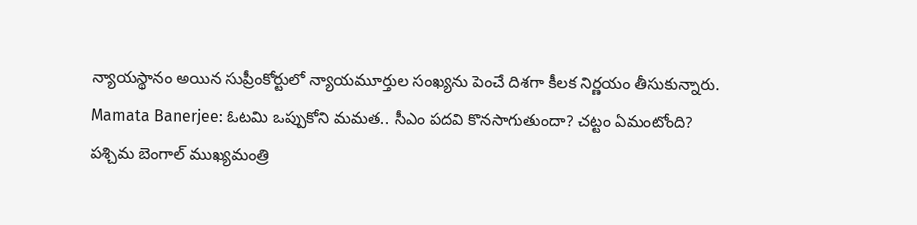న్యాయస్థానం అయిన సుప్రీంకోర్టులో న్యాయమూర్తుల సంఖ్యను పెంచే దిశగా కీలక నిర్ణయం తీసుకున్నారు.
Mamata Banerjee: ఓటమి ఒప్పుకోని మమత.. సీఎం పదవి కొనసాగుతుందా? చట్టం ఏమంటోంది?
పశ్చిమ బెంగాల్ ముఖ్యమంత్రి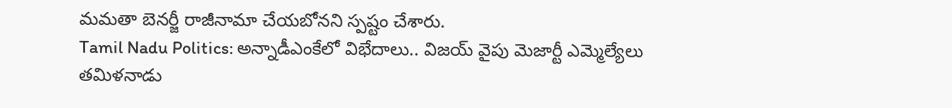మమతా బెనర్జీ రాజీనామా చేయబోనని స్పష్టం చేశారు.
Tamil Nadu Politics: అన్నాడీఎంకేలో విభేదాలు.. విజయ్ వైపు మెజార్టీ ఎమ్మెల్యేలు
తమిళనాడు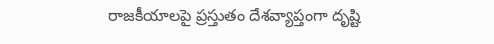రాజకీయాలపై ప్రస్తుతం దేశవ్యాప్తంగా దృష్టి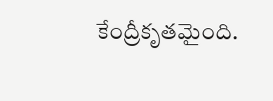కేంద్రీకృతమైంది.